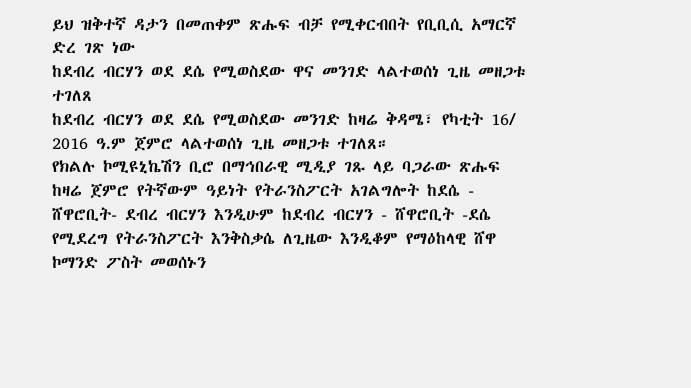ይህ ዝቅተኛ ዳታን በመጠቀም ጽሑፍ ብቻ የሚቀርብበት የቢቢሲ አማርኛ ድረ ገጽ ነው
ከደብረ ብርሃን ወደ ደሴ የሚወስደው ዋና መንገድ ላልተወሰነ ጊዜ መዘጋቱ ተገለጸ
ከደብረ ብርሃን ወደ ደሴ የሚወስደው መንገድ ከዛሬ ቅዳሜ፣ የካቲት 16/ 2016 ዓ.ም ጀምሮ ላልተወሰነ ጊዜ መዘጋቱ ተገለጸ።
የክልሉ ኮሚዩኒኬሽን ቢሮ በማኅበራዊ ሚዲያ ገጹ ላይ ባጋራው ጽሑፍ ከዛሬ ጀምሮ የትኛውም ዓይነት የትራንስፖርት አገልግሎት ከደሴ - ሸዋሮቢት- ደብረ ብርሃን እንዲሁም ከደብረ ብርሃን - ሸዋሮቢት -ደሴ የሚደረግ የትራንስፖርት እንቅስቃሴ ለጊዜው እንዲቆም የማዕከላዊ ሸዋ ኮማንድ ፖስት መወሰኑን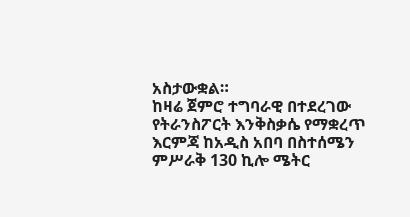አስታውቋል።
ከዛሬ ጀምሮ ተግባራዊ በተደረገው የትራንስፖርት እንቅስቃሴ የማቋረጥ እርምጃ ከአዲስ አበባ በስተሰሜን ምሥራቅ 130 ኪሎ ሜትር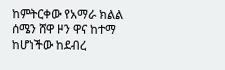ከምትርቀው የአማራ ክልል ሰሜን ሸዋ ዞን ዋና ከተማ ከሆነችው ከደብረ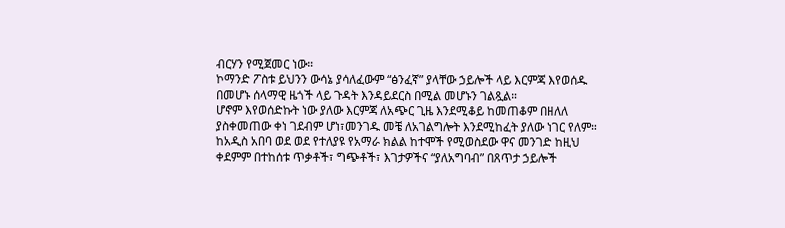ብርሃን የሚጀመር ነው።
ኮማንድ ፖስቱ ይህንን ውሳኔ ያሳለፈውም “ፅንፈኛ” ያላቸው ኃይሎች ላይ እርምጃ እየወሰዱ በመሆኑ ሰላማዊ ዜጎች ላይ ጉዳት እንዳይደርስ በሚል መሆኑን ገልጿል።
ሆኖም እየወሰድኩት ነው ያለው እርምጃ ለአጭር ጊዜ እንደሚቆይ ከመጠቆም በዘለለ ያስቀመጠው ቀነ ገደብም ሆነ፣መንገዱ መቼ ለአገልግሎት እንደሚከፈት ያለው ነገር የለም።
ከአዲስ አበባ ወደ ወደ የተለያዩ የአማራ ክልል ከተሞች የሚወስደው ዋና መንገድ ከዚህ ቀደምም በተከሰቱ ጥቃቶች፣ ግጭቶች፣ እገታዎችና “ያለአግባብ” በጸጥታ ኃይሎች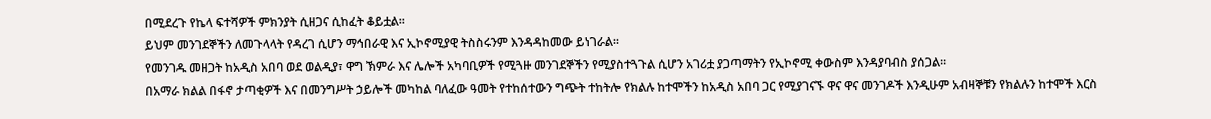በሚደረጉ የኬላ ፍተሻዎች ምክንያት ሲዘጋና ሲከፈት ቆይቷል።
ይህም መንገደኞችን ለመጉላላት የዳረገ ሲሆን ማኅበራዊ እና ኢኮኖሚያዊ ትስስሩንም እንዳዳከመው ይነገራል።
የመንገዱ መዘጋት ከአዲስ አበባ ወደ ወልዲያ፣ ዋግ ኽምራ እና ሌሎች አካባቢዎች የሚጓዙ መንገደኞችን የሚያስተጓጉል ሲሆን አገሪቷ ያጋጣማትን የኢኮኖሚ ቀውስም እንዳያባብስ ያሰጋል።
በአማራ ክልል በፋኖ ታጣቂዎች እና በመንግሥት ኃይሎች መካከል ባለፈው ዓመት የተከሰተውን ግጭት ተከትሎ የክልሉ ከተሞችን ከአዲስ አበባ ጋር የሚያገናኙ ዋና ዋና መንገዶች እንዲሁም አብዛኞቹን የክልሉን ከተሞች እርስ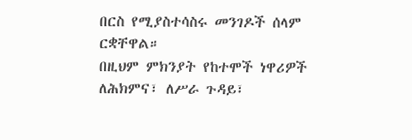በርስ የሚያስተሳስሩ መንገዶች ሰላም ርቋቸዋል።
በዚህም ምክንያት የከተሞች ነዋሪዎች ለሕክምና፣ ለሥራ ጉዳይ፣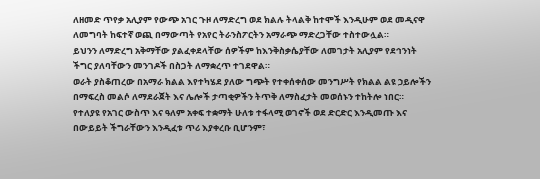ለዘመድ ጥየቃ አሊያም የውጭ አገር ጉዞ ለማድረግ ወደ ክልሉ ትላልቅ ከተሞች እንዲሁም ወደ መዲናዋ ለመግባት ከፍተኛ ወጪ በማውጣት የአየር ትራንስፖርትን አማራጭ ማድረጋቸው ተስተውሏል።
ይህንን ለማድረግ አቅማቸው ያልፈቀደላቸው ሰዎችም ከእንቅስቃሴያቸው ለመገታት አሊያም የደኅንነት ችግር ያለባቸውን መንገዶች በስጋት ለማቋረጥ ተገደዋል።
ወራት ያስቆጠረው በአማራ ክልል እየተካሄደ ያለው ግጭት የተቀሰቀሰው መንግሥት የክልል ልዩ ኃይሎችን በማፍረስ መልሶ ለማደራጀት እና ሌሎች ታጣቂዎችን ትጥቅ ለማስፈታት መወሰኑን ተከትሎ ነበር።
የተለያዩ የአገር ውስጥ እና ዓለም አቀፍ ተቋማት ሁለቱ ተፋላሚ ወገኖች ወደ ድርድር እንዲመጡ እና በውይይት ችግራቸውን እንዲፈቱ ጥሪ እያቀረቡ ቢሆንም፣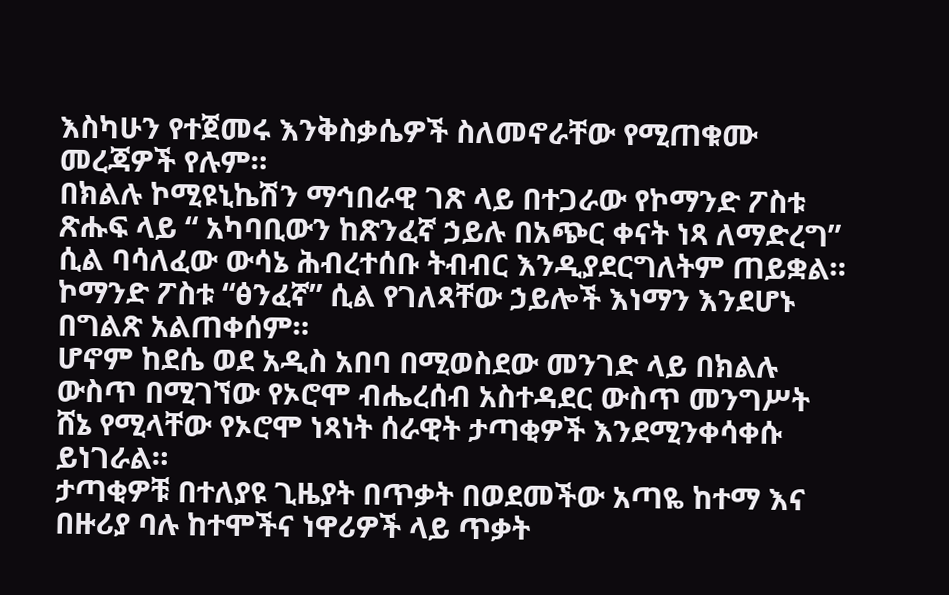እስካሁን የተጀመሩ እንቅስቃሴዎች ስለመኖራቸው የሚጠቁሙ መረጃዎች የሉም።
በክልሉ ኮሚዩኒኬሽን ማኅበራዊ ገጽ ላይ በተጋራው የኮማንድ ፖስቱ ጽሑፍ ላይ “ አካባቢውን ከጽንፈኛ ኃይሉ በአጭር ቀናት ነጻ ለማድረግ” ሲል ባሳለፈው ውሳኔ ሕብረተሰቡ ትብብር እንዲያደርግለትም ጠይቋል።
ኮማንድ ፖስቱ “ፅንፈኛ” ሲል የገለጻቸው ኃይሎች እነማን እንደሆኑ በግልጽ አልጠቀሰም።
ሆኖም ከደሴ ወደ አዲስ አበባ በሚወስደው መንገድ ላይ በክልሉ ውስጥ በሚገኘው የኦሮሞ ብሔረሰብ አስተዳደር ውስጥ መንግሥት ሸኔ የሚላቸው የኦሮሞ ነጻነት ሰራዊት ታጣቂዎች እንደሚንቀሳቀሱ ይነገራል።
ታጣቂዎቹ በተለያዩ ጊዜያት በጥቃት በወደመችው አጣዬ ከተማ እና በዙሪያ ባሉ ከተሞችና ነዋሪዎች ላይ ጥቃት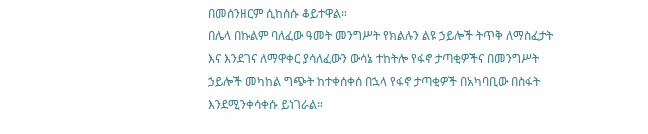በመሰንዘርም ሲከሰሱ ቆይተዋል።
በሌላ በኩልም ባለፈው ዓመት መንግሥት የክልሉን ልዩ ኃይሎች ትጥቅ ለማስፈታት እና እንደገና ለማዋቀር ያሳለፈውን ውሳኔ ተከትሎ የፋኖ ታጣቂዎችና በመንግሥት ኃይሎች መካከል ግጭት ከተቀሰቀሰ በኋላ የፋኖ ታጣቂዎች በአካባቢው በስፋት እንደሚንቀሳቀሱ ይነገራል።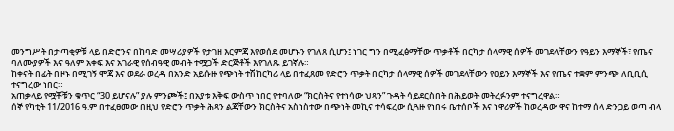መንግሥት በታጣቂዎቹ ላይ በድሮንና በከባድ መሣሪያዎች የታገዘ እርምጃ እየወሰደ መሆኑን የገለጸ ሲሆን፤ ነገር ግን በሚፈፅማቸው ጥቃቶች በርካታ ሰላማዊ ሰዎች መገደላቸውን የዓይን እማኞች፣ የጤና ባለሙያዎች እና ዓለም አቀፍ እና አገራዊ የሰብዓዊ መብት ተሟጋች ድርጅቶች እየገለጹ ይገኛሉ።
ከቀናት በፊት በዞኑ በሚገኝ ሞጃ እና ወደራ ወረዳ በአንድ አይሱዙ የጭነት ተሽከርካሪ ላይ በተፈጸመ የድሮን ጥቃት በርካታ ሰላማዊ ሰዎች መገደላቸውን የዐይን እማኞች እና የጤና ተቋም ምንጭ ለቢቢሲ ተናግረው ነበር።
አጠቃላይ የሟቾቹን ቁጥር “30 ይሆናሉ” ያሉ ምንጮች፤ በአያቱ እቅፍ ውስጥ ነበር የተባለው “ክርስትና የተነሳው ህጻን” ጉዳት ሳይደርስበት በሕይወት መትረፉንም ተናግረዋል።
ሰኞ የካቲት 11/2016 ዓ.ም በተፈፀመው በዚህ የድሮን ጥቃት ሕጻን ልጃቸውን ክርስትና አስነስተው በጭነት መኪና ተሳፍረው ሲጓዙ የነበሩ ቤተሰቦች እና ነዋሪዎች ከወረዳው ዋና ከተማ ሰላ ድንጋይ ወጣ ብላ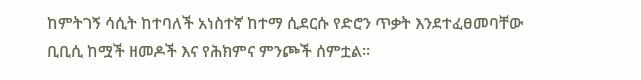ከምትገኝ ሳሲት ከተባለች አነስተኛ ከተማ ሲደርሱ የድሮን ጥቃት እንደተፈፀመባቸው ቢቢሲ ከሟች ዘመዶች እና የሕክምና ምንጮች ሰምቷል።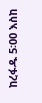ከረፋዱ 5፡00 እስከ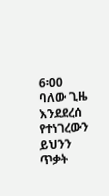6፡00 ባለው ጊዜ እንደደረሰ የተነገረውን ይህንን ጥቃት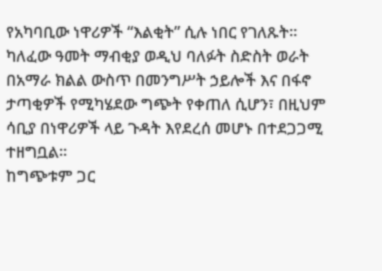የአካባቢው ነዋሪዎች “እልቂት” ሲሉ ነበር የገለጹት።
ካለፈው ዓመት ማብቂያ ወዲህ ባለፉት ስድስት ወራት በአማራ ክልል ውስጥ በመንግሥት ኃይሎች እና በፋኖ ታጣቂዎች የሚካሄደው ግጭት የቀጠለ ሲሆን፣ በዚህም ሳቢያ በነዋሪዎች ላይ ጉዳት እየደረሰ መሆኑ በተደጋጋሚ ተዘግቧል።
ከግጭቱም ጋር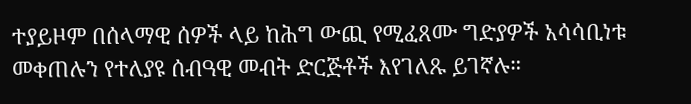ተያይዞም በሰላማዊ ሰዎች ላይ ከሕግ ውጪ የሚፈጸሙ ግድያዎች አሳሳቢነቱ መቀጠሉን የተለያዩ ሰብዓዊ መብት ድርጅቶች እየገለጹ ይገኛሉ።